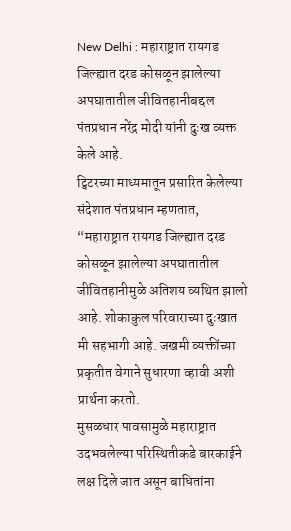New Delhi : महाराष्ट्रात रायगड जिल्ह्यात दरड कोसळून झालेल्या अपघातातील जीवितहानीबद्दल पंतप्रधान नरेंद्र मोदी यांनी दुःख व्यक्त केले आहे.
ट्विटरच्या माध्यमातून प्रसारित केलेल्या संदेशात पंतप्रधान म्हणतात, “महाराष्ट्रात रायगड जिल्ह्यात दरड कोसळून झालेल्या अपघातातील जीवितहानीमुळे अतिशय व्यथित झालो आहे. शोकाकुल परिवाराच्या दुःखात मी सहभागी आहे. जखमी व्यक्तींच्या प्रकृतीत वेगाने सुधारणा व्हावी अशी प्रार्थना करतो.
मुसळधार पावसामुळे महाराष्ट्रात उदभवलेल्या परिस्थितीकडे बारकाईने लक्ष दिले जात असून बाधितांना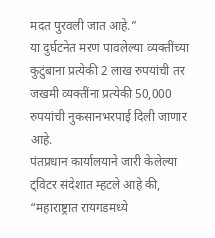मदत पुरवली जात आहे.”
या दुर्घटनेत मरण पावलेल्या व्यक्तींच्या कुटुंबाना प्रत्येकी 2 लाख रुपयांची तर जखमी व्यक्तींना प्रत्येकी 50,000 रुपयांची नुकसानभरपाई दिली जाणार आहे.
पंतप्रधान कार्यालयाने जारी केलेल्या ट्विटर संदेशात म्हटले आहे की, “महाराष्ट्रात रायगडमध्ये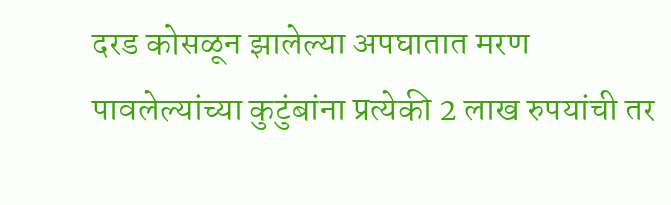दरड कोसळून झालेल्या अपघातात मरण पावलेल्यांच्या कुटुंबांना प्रत्येकी 2 लाख रुपयांची तर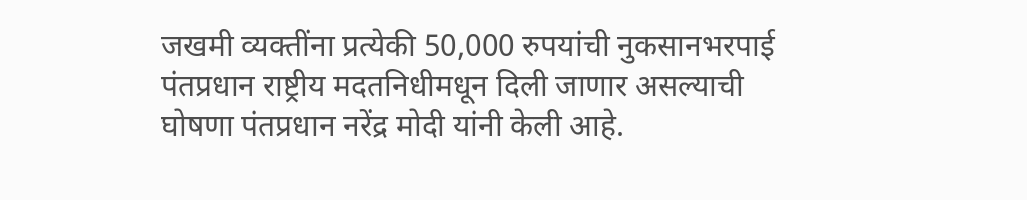जखमी व्यक्तींना प्रत्येकी 50,000 रुपयांची नुकसानभरपाई पंतप्रधान राष्ट्रीय मदतनिधीमधून दिली जाणार असल्याची घोषणा पंतप्रधान नरेंद्र मोदी यांनी केली आहे.